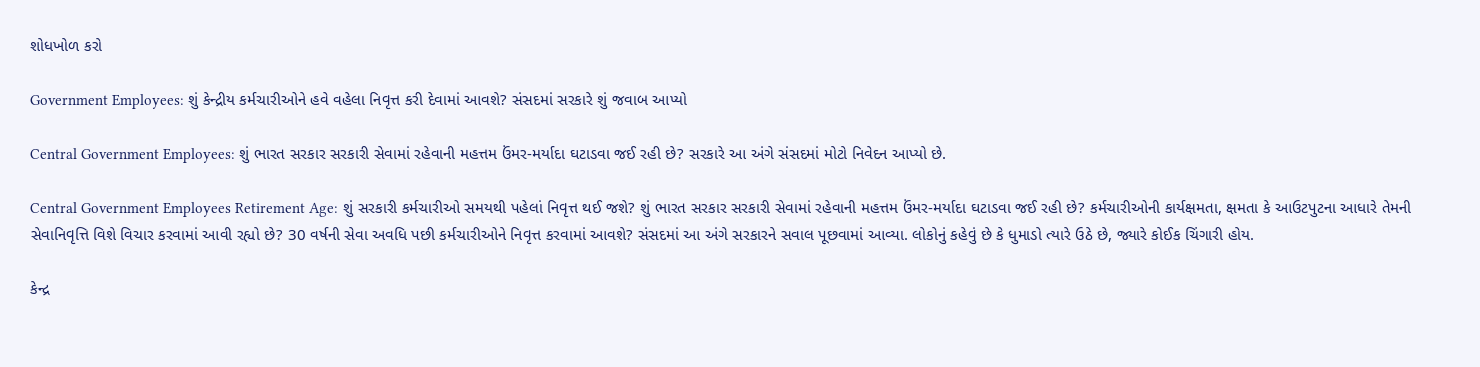શોધખોળ કરો

Government Employees: શું કેન્દ્રીય કર્મચારીઓને હવે વહેલા નિવૃત્ત કરી દેવામાં આવશે? સંસદમાં સરકારે શું જવાબ આપ્યો

Central Government Employees: શું ભારત સરકાર સરકારી સેવામાં રહેવાની મહત્તમ ઉંમર-મર્યાદા ઘટાડવા જઈ રહી છે? સરકારે આ અંગે સંસદમાં મોટો નિવેદન આપ્યો છે.

Central Government Employees Retirement Age: શું સરકારી કર્મચારીઓ સમયથી પહેલાં નિવૃત્ત થઈ જશે? શું ભારત સરકાર સરકારી સેવામાં રહેવાની મહત્તમ ઉંમર-મર્યાદા ઘટાડવા જઈ રહી છે? કર્મચારીઓની કાર્યક્ષમતા, ક્ષમતા કે આઉટપુટના આધારે તેમની સેવાનિવૃત્તિ વિશે વિચાર કરવામાં આવી રહ્યો છે? 30 વર્ષની સેવા અવધિ પછી કર્મચારીઓને નિવૃત્ત કરવામાં આવશે? સંસદમાં આ અંગે સરકારને સવાલ પૂછવામાં આવ્યા. લોકોનું કહેવું છે કે ધુમાડો ત્યારે ઉઠે છે, જ્યારે કોઈક ચિંગારી હોય.

કેન્દ્ર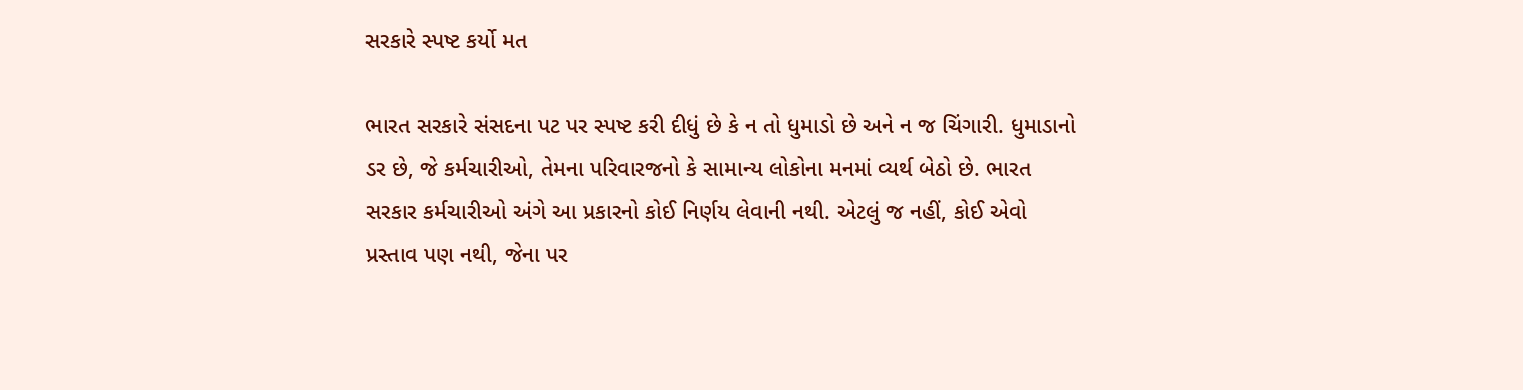સરકારે સ્પષ્ટ કર્યો મત

ભારત સરકારે સંસદના પટ પર સ્પષ્ટ કરી દીધું છે કે ન તો ધુમાડો છે અને ન જ ચિંગારી. ધુમાડાનો ડર છે, જે કર્મચારીઓ, તેમના પરિવારજનો કે સામાન્ય લોકોના મનમાં વ્યર્થ બેઠો છે. ભારત સરકાર કર્મચારીઓ અંગે આ પ્રકારનો કોઈ નિર્ણય લેવાની નથી. એટલું જ નહીં, કોઈ એવો પ્રસ્તાવ પણ નથી, જેના પર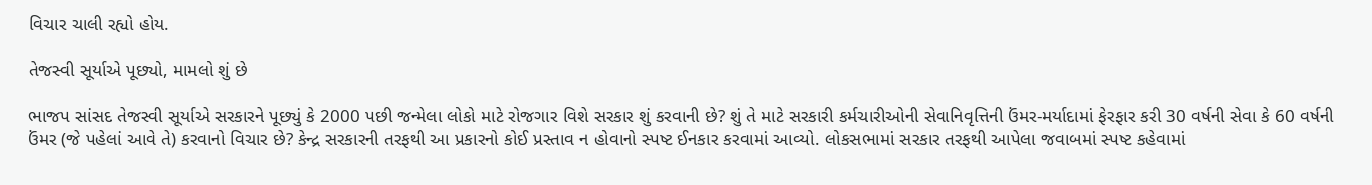વિચાર ચાલી રહ્યો હોય.

તેજસ્વી સૂર્યાએ પૂછ્યો, મામલો શું છે

ભાજપ સાંસદ તેજસ્વી સૂર્યાએ સરકારને પૂછ્યું કે 2000 પછી જન્મેલા લોકો માટે રોજગાર વિશે સરકાર શું કરવાની છે? શું તે માટે સરકારી કર્મચારીઓની સેવાનિવૃત્તિની ઉંમર-મર્યાદામાં ફેરફાર કરી 30 વર્ષની સેવા કે 60 વર્ષની ઉંમર (જે પહેલાં આવે તે) કરવાનો વિચાર છે? કેન્દ્ર સરકારની તરફથી આ પ્રકારનો કોઈ પ્રસ્તાવ ન હોવાનો સ્પષ્ટ ઈનકાર કરવામાં આવ્યો. લોકસભામાં સરકાર તરફથી આપેલા જવાબમાં સ્પષ્ટ કહેવામાં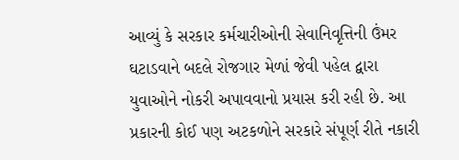આવ્યું કે સરકાર કર્મચારીઓની સેવાનિવૃત્તિની ઉંમર ઘટાડવાને બદલે રોજગાર મેળાં જેવી પહેલ દ્વારા યુવાઓને નોકરી અપાવવાનો પ્રયાસ કરી રહી છે. આ પ્રકારની કોઈ પણ અટકળોને સરકારે સંપૂર્ણ રીતે નકારી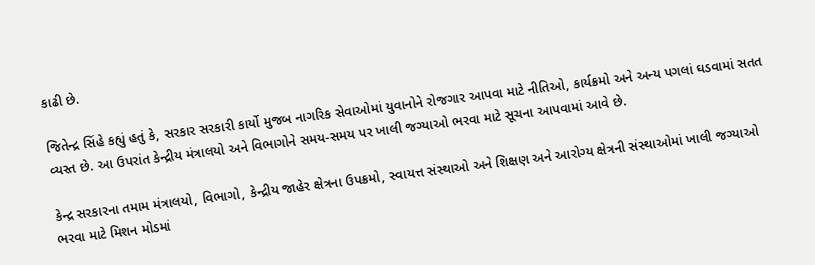કાઢી છે.

જિતેન્દ્ર સિંહે કહ્યું હતું કે, સરકાર સરકારી કાર્યો મુજબ નાગરિક સેવાઓમાં યુવાનોને રોજગાર આપવા માટે નીતિઓ, કાર્યક્રમો અને અન્ય પગલાં ઘડવામાં સતત વ્યસ્ત છે. આ ઉપરાંત કેન્દ્રીય મંત્રાલયો અને વિભાગોને સમય-સમય પર ખાલી જગ્યાઓ ભરવા માટે સૂચના આપવામાં આવે છે.

કેન્દ્ર સરકારના તમામ મંત્રાલયો, વિભાગો, કેન્દ્રીય જાહેર ક્ષેત્રના ઉપક્રમો, સ્વાયત્ત સંસ્થાઓ અને શિક્ષણ અને આરોગ્ય ક્ષેત્રની સંસ્થાઓમાં ખાલી જગ્યાઓ ભરવા માટે મિશન મોડમાં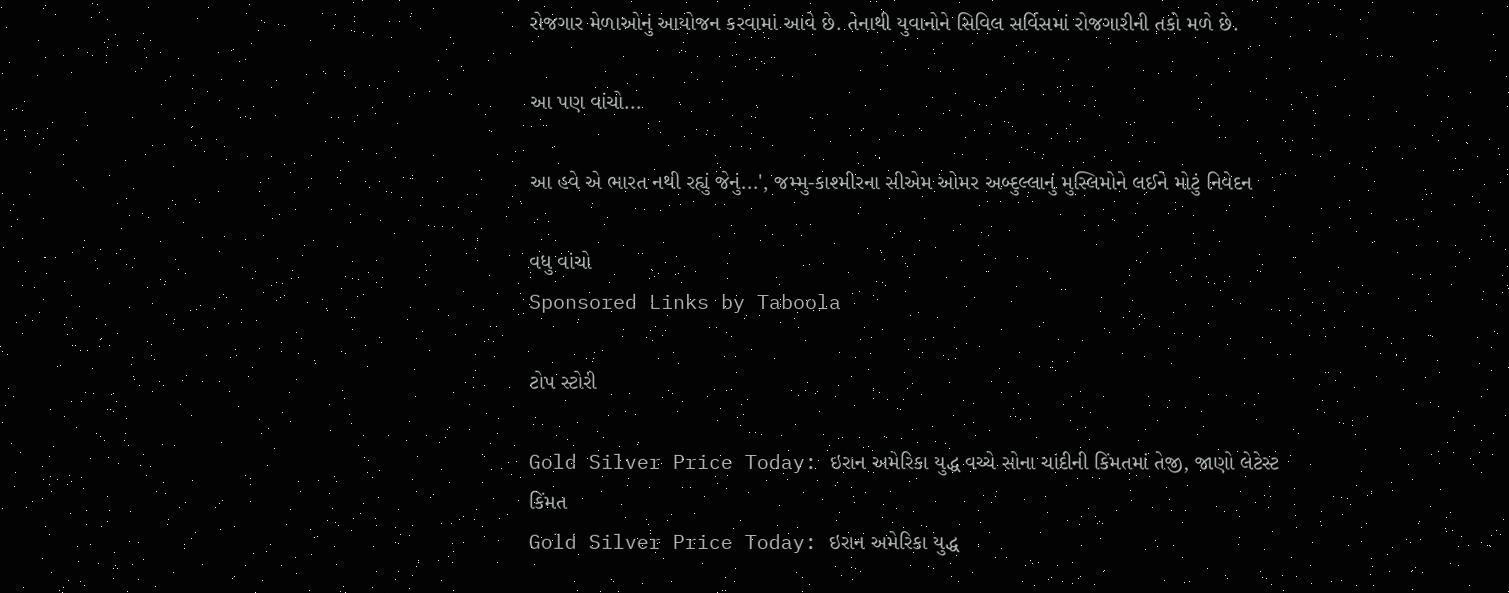રોજગાર મેળાઓનું આયોજન કરવામાં આવે છે. તેનાથી યુવાનોને સિવિલ સર્વિસમાં રોજગારીની તકો મળે છે.

આ પણ વાંચો...

આ હવે એ ભારત નથી રહ્યું જેનું...', જમ્મુ-કાશ્મીરના સીએમ ઓમર અબ્દુલ્લાનું મુસ્લિમોને લઈને મોટું નિવેદન

વધુ વાંચો
Sponsored Links by Taboola

ટોપ સ્ટોરી

Gold Silver Price Today: ઇરાન અમેરિકા યુદ્ધ વચ્ચે સોના ચાંદીની કિંમતમાં તેજી, જાણો લેટેસ્ટ કિંમત
Gold Silver Price Today: ઇરાન અમેરિકા યુદ્ધ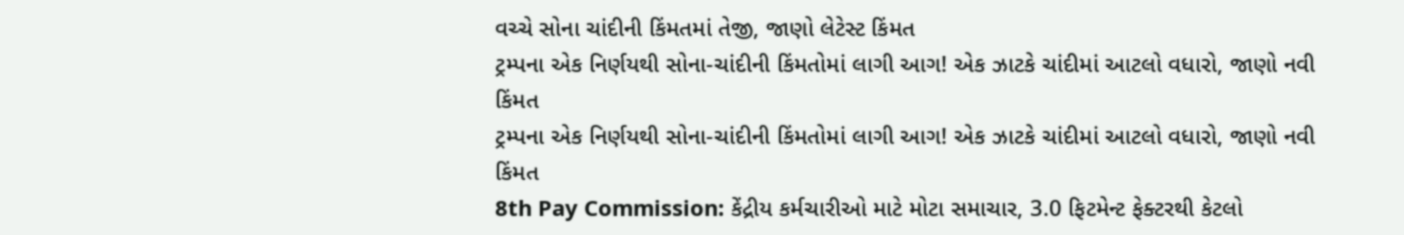વચ્ચે સોના ચાંદીની કિંમતમાં તેજી, જાણો લેટેસ્ટ કિંમત
ટ્રમ્પના એક નિર્ણયથી સોના-ચાંદીની કિંમતોમાં લાગી આગ! એક ઝાટકે ચાંદીમાં આટલો વધારો, જાણો નવી કિંમત
ટ્રમ્પના એક નિર્ણયથી સોના-ચાંદીની કિંમતોમાં લાગી આગ! એક ઝાટકે ચાંદીમાં આટલો વધારો, જાણો નવી કિંમત
8th Pay Commission: કેંદ્રીય કર્મચારીઓ માટે મોટા સમાચાર, 3.0 ફિટમેન્ટ ફેક્ટરથી કેટલો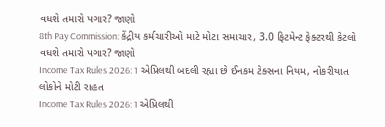વધશે તમારો પગાર? જાણો
8th Pay Commission: કેંદ્રીય કર્મચારીઓ માટે મોટા સમાચાર, 3.0 ફિટમેન્ટ ફેક્ટરથી કેટલો વધશે તમારો પગાર? જાણો
Income Tax Rules 2026: 1 એપ્રિલથી બદલી રહ્યા છે ઈનકમ ટેક્સના નિયમ, નોકરીયાત લોકોને મોટી રાહત
Income Tax Rules 2026: 1 એપ્રિલથી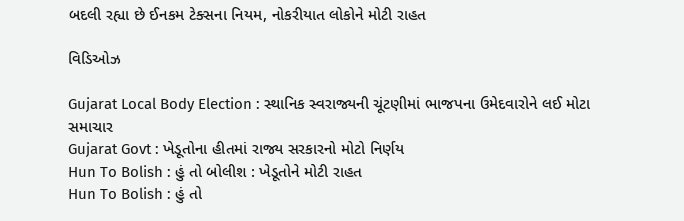બદલી રહ્યા છે ઈનકમ ટેક્સના નિયમ, નોકરીયાત લોકોને મોટી રાહત

વિડિઓઝ

Gujarat Local Body Election : સ્થાનિક સ્વરાજ્યની ચૂંટણીમાં ભાજપના ઉમેદવારોને લઈ મોટા સમાચાર
Gujarat Govt : ખેડૂતોના હીતમાં રાજ્ય સરકારનો મોટો નિર્ણય
Hun To Bolish : હું તો બોલીશ : ખેડૂતોને મોટી રાહત
Hun To Bolish : હું તો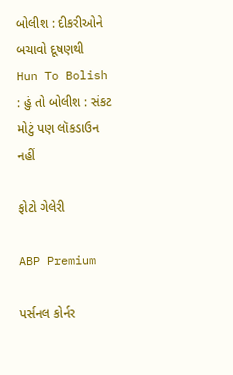બોલીશ : દીકરીઓને બચાવો દૂષણથી
Hun To Bolish : હું તો બોલીશ : સંકટ મોટું પણ લૉકડાઉન નહીં

ફોટો ગેલેરી

ABP Premium

પર્સનલ કોર્નર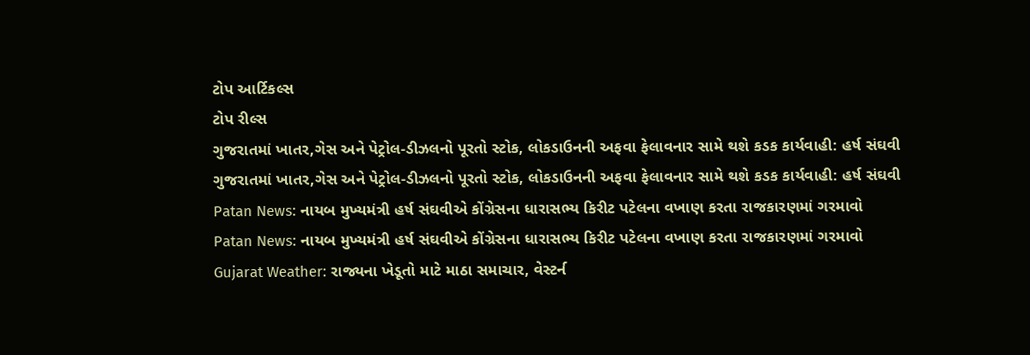ટોપ આર્ટિકલ્સ
ટોપ રીલ્સ
ગુજરાતમાં ખાતર,ગેસ અને પેટ્રોલ-ડીઝલનો પૂરતો સ્ટોક, લોકડાઉનની અફવા ફેલાવનાર સામે થશે કડક કાર્યવાહી: હર્ષ સંઘવી
ગુજરાતમાં ખાતર,ગેસ અને પેટ્રોલ-ડીઝલનો પૂરતો સ્ટોક, લોકડાઉનની અફવા ફેલાવનાર સામે થશે કડક કાર્યવાહી: હર્ષ સંઘવી
Patan News: નાયબ મુખ્યમંત્રી હર્ષ સંઘવીએ કોંગ્રેસના ધારાસભ્ય કિરીટ પટેલના વખાણ કરતા રાજકારણમાં ગરમાવો
Patan News: નાયબ મુખ્યમંત્રી હર્ષ સંઘવીએ કોંગ્રેસના ધારાસભ્ય કિરીટ પટેલના વખાણ કરતા રાજકારણમાં ગરમાવો
Gujarat Weather: રાજ્યના ખેડૂતો માટે માઠા સમાચાર, વેસ્ટર્ન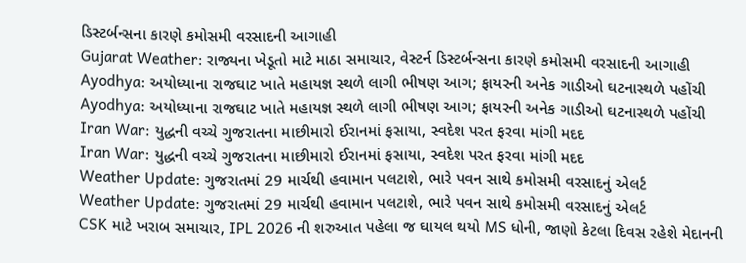ડિસ્ટર્બન્સના કારણે કમોસમી વરસાદની આગાહી
Gujarat Weather: રાજ્યના ખેડૂતો માટે માઠા સમાચાર, વેસ્ટર્ન ડિસ્ટર્બન્સના કારણે કમોસમી વરસાદની આગાહી
Ayodhya: અયોધ્યાના રાજઘાટ ખાતે મહાયજ્ઞ સ્થળે લાગી ભીષણ આગ; ફાયરની અનેક ગાડીઓ ઘટનાસ્થળે પહોંચી
Ayodhya: અયોધ્યાના રાજઘાટ ખાતે મહાયજ્ઞ સ્થળે લાગી ભીષણ આગ; ફાયરની અનેક ગાડીઓ ઘટનાસ્થળે પહોંચી
Iran War: યુદ્ધની વચ્ચે ગુજરાતના માછીમારો ઈરાનમાં ફસાયા, સ્વદેશ પરત ફરવા માંગી મદદ
Iran War: યુદ્ધની વચ્ચે ગુજરાતના માછીમારો ઈરાનમાં ફસાયા, સ્વદેશ પરત ફરવા માંગી મદદ
Weather Update: ગુજરાતમાં 29 માર્ચથી હવામાન પલટાશે, ભારે પવન સાથે કમોસમી વરસાદનું એલર્ટ
Weather Update: ગુજરાતમાં 29 માર્ચથી હવામાન પલટાશે, ભારે પવન સાથે કમોસમી વરસાદનું એલર્ટ
CSK માટે ખરાબ સમાચાર, IPL 2026 ની શરુઆત પહેલા જ ઘાયલ થયો MS ધોની, જાણો કેટલા દિવસ રહેશે મેદાનની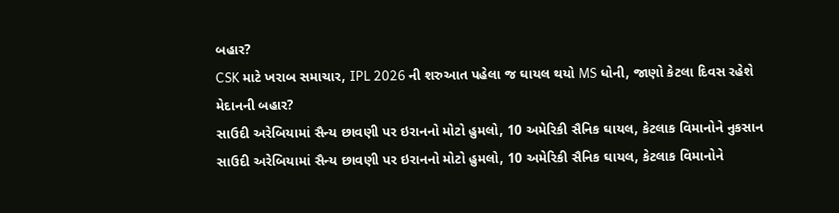બહાર?
CSK માટે ખરાબ સમાચાર, IPL 2026 ની શરુઆત પહેલા જ ઘાયલ થયો MS ધોની, જાણો કેટલા દિવસ રહેશે મેદાનની બહાર?
સાઉદી અરેબિયામાં સૈન્ય છાવણી પર ઇરાનનો મોટો હુમલો, 10 અમેરિકી સૈનિક ઘાયલ, કેટલાક વિમાનોને નુકસાન
સાઉદી અરેબિયામાં સૈન્ય છાવણી પર ઇરાનનો મોટો હુમલો, 10 અમેરિકી સૈનિક ઘાયલ, કેટલાક વિમાનોને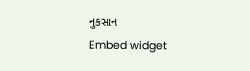નુકસાન
Embed widget